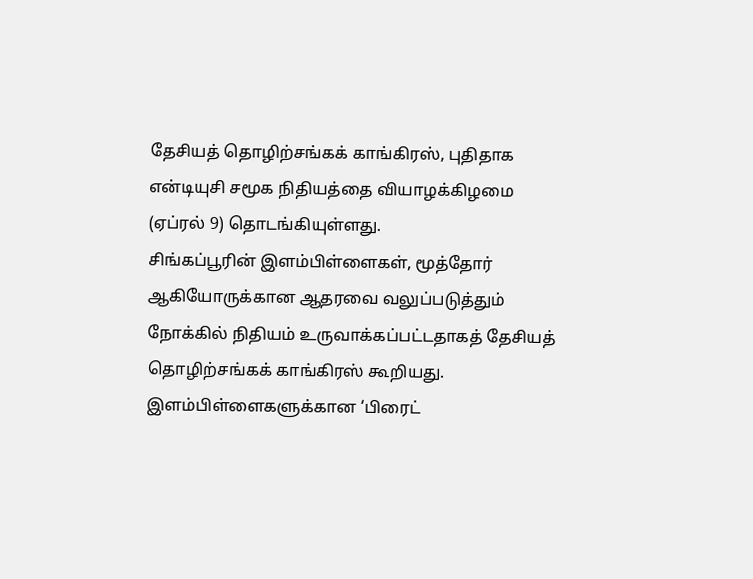தேசியத் தொழிற்சங்கக் காங்கிரஸ், புதிதாக என்டியுசி சமூக நிதியத்தை வியாழக்கிழமை (ஏப்ரல் 9) தொடங்கியுள்ளது.
சிங்கப்பூரின் இளம்பிள்ளைகள், மூத்தோர் ஆகியோருக்கான ஆதரவை வலுப்படுத்தும் நோக்கில் நிதியம் உருவாக்கப்பட்டதாகத் தேசியத் தொழிற்சங்கக் காங்கிரஸ் கூறியது.
இளம்பிள்ளைகளுக்கான ‘பிரைட்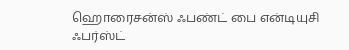ஹொரைசன்ஸ் ஃபண்ட் பை என்டியுசி ஃபர்ஸ்ட்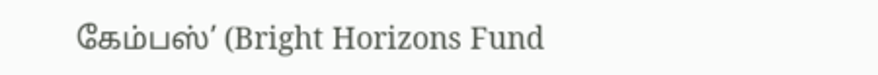கேம்பஸ்’ (Bright Horizons Fund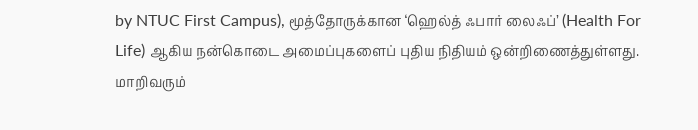by NTUC First Campus), மூத்தோருக்கான ‘ஹெல்த் ஃபார் லைஃப்’ (Health For Life) ஆகிய நன்கொடை அமைப்புகளைப் புதிய நிதியம் ஒன்றிணைத்துள்ளது.
மாறிவரும்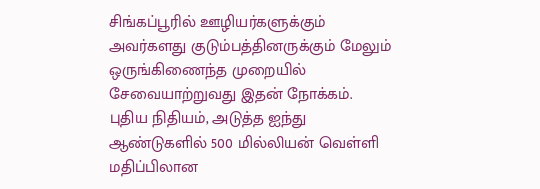சிங்கப்பூரில் ஊழியர்களுக்கும் அவர்களது குடும்பத்தினருக்கும் மேலும் ஒருங்கிணைந்த முறையில் சேவையாற்றுவது இதன் நோக்கம்.
புதிய நிதியம், அடுத்த ஐந்து ஆண்டுகளில் 500 மில்லியன் வெள்ளி மதிப்பிலான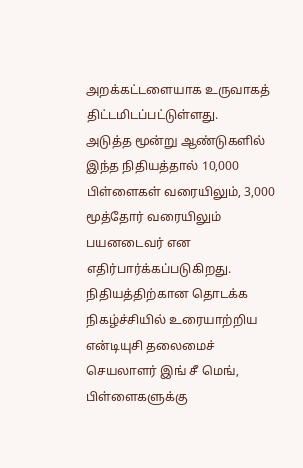அறக்கட்டளையாக உருவாகத் திட்டமிடப்பட்டுள்ளது.
அடுத்த மூன்று ஆண்டுகளில் இந்த நிதியத்தால் 10,000 பிள்ளைகள் வரையிலும், 3,000 மூத்தோர் வரையிலும் பயனடைவர் என எதிர்பார்க்கப்படுகிறது.
நிதியத்திற்கான தொடக்க நிகழ்ச்சியில் உரையாற்றிய என்டியுசி தலைமைச் செயலாளர் இங் சீ மெங், பிள்ளைகளுக்கு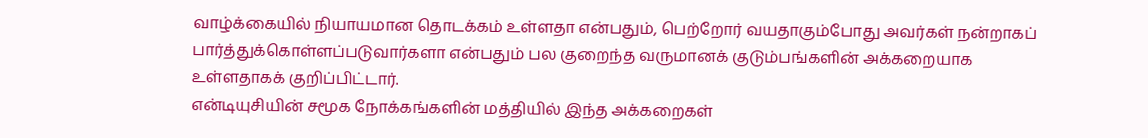வாழ்க்கையில் நியாயமான தொடக்கம் உள்ளதா என்பதும், பெற்றோர் வயதாகும்போது அவர்கள் நன்றாகப் பார்த்துக்கொள்ளப்படுவார்களா என்பதும் பல குறைந்த வருமானக் குடும்பங்களின் அக்கறையாக உள்ளதாகக் குறிப்பிட்டார்.
என்டியுசியின் சமூக நோக்கங்களின் மத்தியில் இந்த அக்கறைகள்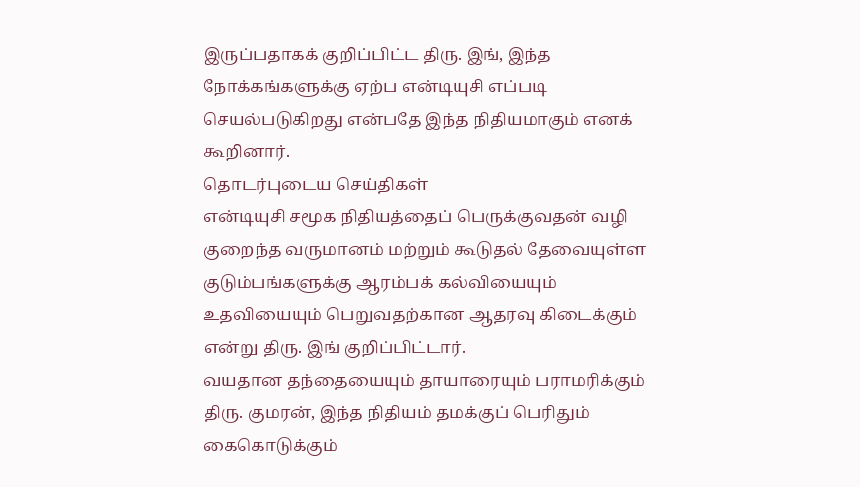இருப்பதாகக் குறிப்பிட்ட திரு. இங், இந்த நோக்கங்களுக்கு ஏற்ப என்டியுசி எப்படி செயல்படுகிறது என்பதே இந்த நிதியமாகும் எனக் கூறினார்.
தொடர்புடைய செய்திகள்
என்டியுசி சமூக நிதியத்தைப் பெருக்குவதன் வழி குறைந்த வருமானம் மற்றும் கூடுதல் தேவையுள்ள குடும்பங்களுக்கு ஆரம்பக் கல்வியையும் உதவியையும் பெறுவதற்கான ஆதரவு கிடைக்கும் என்று திரு. இங் குறிப்பிட்டார்.
வயதான தந்தையையும் தாயாரையும் பராமரிக்கும் திரு. குமரன், இந்த நிதியம் தமக்குப் பெரிதும் கைகொடுக்கும்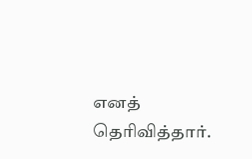எனத் தெரிவித்தார்.